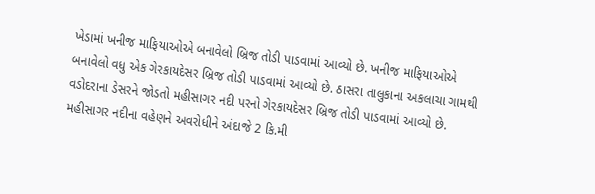ખેડામાં ખનીજ માફિયાઓએ બનાવેલો બ્રિજ તોડી પાડવામાં આવ્યો છે. ખનીજ માફિયાઓએ બનાવેલો વધુ એક ગેરકાયદેસર બ્રિજ તોડી પાડવામાં આવ્યો છે. ઠાસરા તાલુકાના અકલાચા ગામથી વડોદરાના ડેસરને જોડતો મહીસાગર નદી પરનો ગેરકાયદેસર બ્રિજ તોડી પાડવામાં આવ્યો છે. મહીસાગર નદીના વહેણને અવરોધીને અંદાજે 2 કિ.મી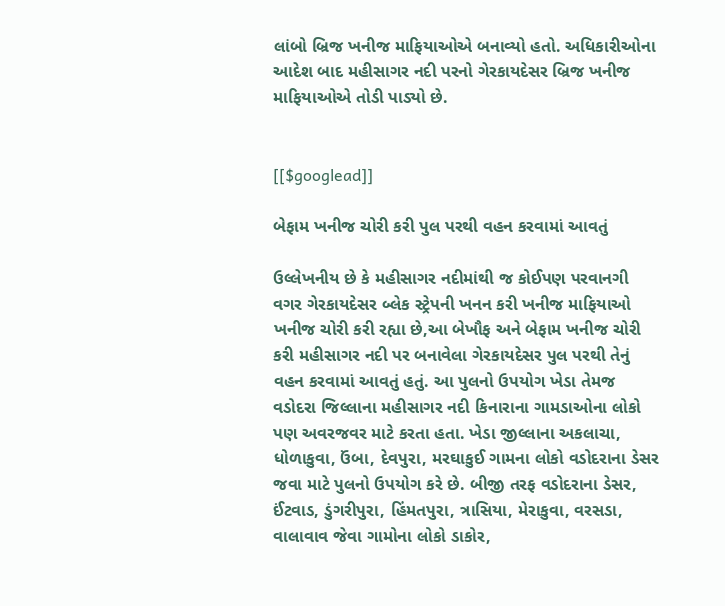લાંબો બ્રિજ ખનીજ માફિયાઓએ બનાવ્યો હતો. અધિકારીઓના આદેશ બાદ મહીસાગર નદી પરનો ગેરકાયદેસર બ્રિજ ખનીજ માફિયાઓએ તોડી પાડ્યો છે.


[[$googlead]]

બેફામ ખનીજ ચોરી કરી પુલ પરથી વહન કરવામાં આવતું

ઉલ્લેખનીય છે કે મહીસાગર નદીમાંથી જ કોઈપણ પરવાનગી વગર ગેરકાયદેસર બ્લેક સ્ટ્રેપની ખનન કરી ખનીજ માફિયાઓ ખનીજ ચોરી કરી રહ્યા છે,આ બેખૌફ અને બેફામ ખનીજ ચોરી કરી મહીસાગર નદી પર બનાવેલા ગેરકાયદેસર પુલ પરથી તેનું વહન કરવામાં આવતું હતું. આ પુલનો ઉપયોગ ખેડા તેમજ વડોદરા જિલ્લાના મહીસાગર નદી કિનારાના ગામડાઓના લોકો પણ અવરજવર માટે કરતા હતા. ખેડા જીલ્લાના અકલાચા, ધોળાકુવા, ઉંબા, દેવપુરા, મરઘાકુઈ ગામના લોકો વડોદરાના ડેસર જવા માટે પુલનો ઉપયોગ કરે છે. બીજી તરફ વડોદરાના ડેસર, ઈંટવાડ, ડુંગરીપુરા, હિંમતપુરા, ત્રાસિયા, મેરાકુવા, વરસડા, વાલાવાવ જેવા ગામોના લોકો ડાકોર,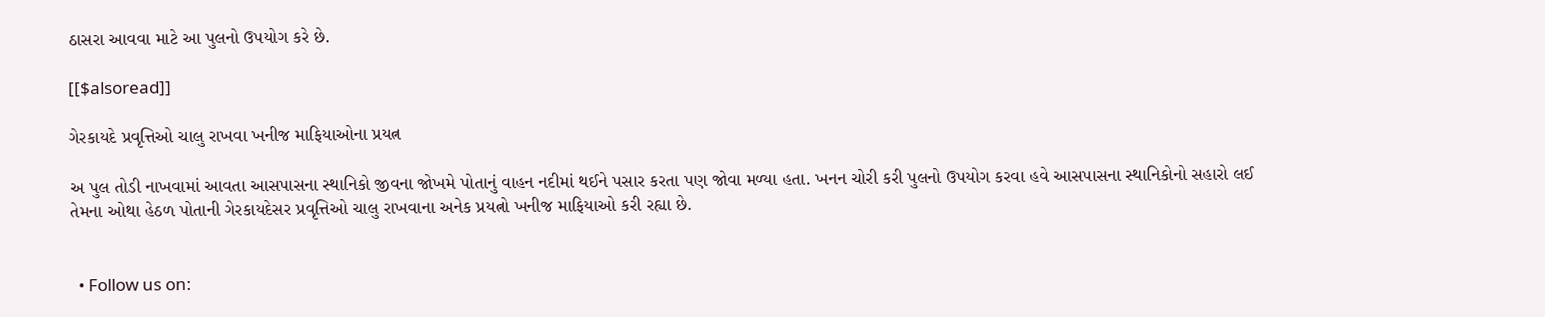ઠાસરા આવવા માટે આ પુલનો ઉપયોગ કરે છે.

[[$alsoread]]

ગેરકાયદે પ્રવૃત્તિઓ ચાલુ રાખવા ખનીજ માફિયાઓના પ્રયત્ન

અ પુલ તોડી નાખવામાં આવતા આસપાસના સ્થાનિકો જીવના જોખમે પોતાનું વાહન નદીમાં થઈને પસાર કરતા પણ જોવા મળ્યા હતા. ખનન ચોરી કરી પુલનો ઉપયોગ કરવા હવે આસપાસના સ્થાનિકોનો સહારો લઈ તેમના ઓથા હેઠળ પોતાની ગેરકાયદેસર પ્રવૃત્તિઓ ચાલુ રાખવાના અનેક પ્રયત્નો ખનીજ માફિયાઓ કરી રહ્યા છે.


  • Follow us on: